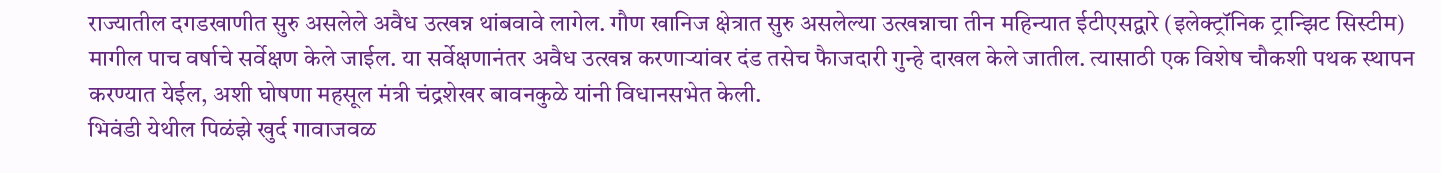राज्यातील दगडखाणीत सुरु असलेले अवैध उत्खन्न थांबवावे लागेल. गौण खानिज क्षेत्रात सुरु असलेल्या उत्खन्नाचा तीन महिन्यात ईटीएसद्वारे (इलेक्ट्रॉनिक ट्रान्झिट सिस्टीम) मागील पाच वर्षाचे सर्वेक्षण केले जाईल. या सर्वेक्षणानंतर अवैध उत्खन्न करणाऱ्यांवर दंड तसेच फैाजदारी गुन्हे दाखल केले जातील. त्यासाठी एक विशेष चौकशी पथक स्थापन करण्यात येईल, अशी घोषणा महसूल मंत्री चंद्रशेखर बावनकुळे यांनी विधानसभेत केली.
भिवंडी येथील पिळंझे खुर्द गावाजवळ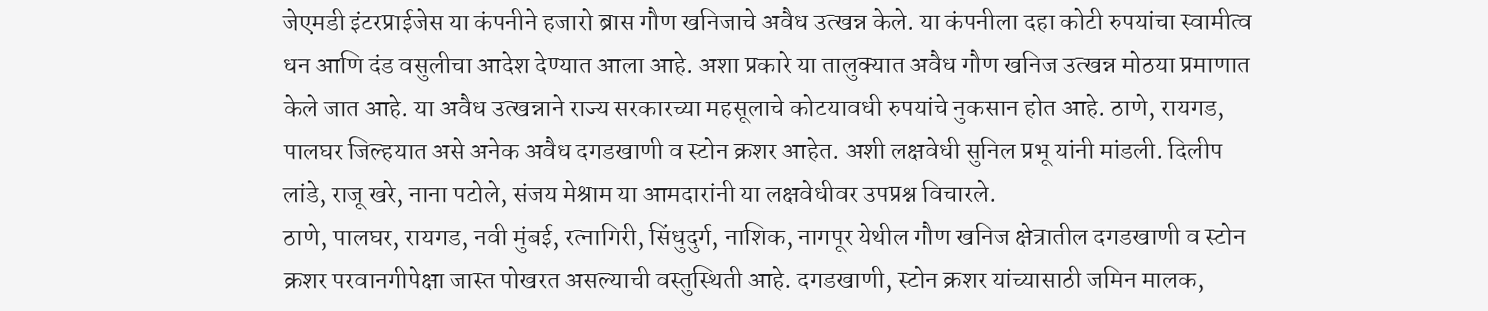जेएमडी इंटरप्राईजेस या कंपनीने हजारो ब्रास गौण खनिजाचे अवैध उत्खन्न केले. या कंपनीला दहा कोटी रुपयांचा स्वामीत्व धन आणि दंड वसुलीचा आदेश देण्यात आला आहे. अशा प्रकारे या तालुक्यात अवैध गौण खनिज उत्खन्न मोठया प्रमाणात केले जात आहे. या अवैध उत्खन्नाने राज्य सरकारच्या महसूलाचे कोटयावधी रुपयांचे नुकसान होत आहे. ठाणे, रायगड, पालघर जिल्हयात असे अनेक अवैध दगडखाणी व स्टोन क्रशर आहेत. अशी लक्षवेधी सुनिल प्रभू यांनी मांडली. दिलीप लांडे, राजू खरे, नाना पटोले, संजय मेश्राम या आमदारांनी या लक्षवेधीवर उपप्रश्न विचारले.
ठाणे, पालघर, रायगड, नवी मुंबई, रत्नागिरी, सिंधुदुर्ग, नाशिक, नागपूर येथील गौण खनिज क्षेत्रातील दगडखाणी व स्टोन क्रशर परवानगीपेक्षा जास्त पोखरत असल्याची वस्तुस्थिती आहे. दगडखाणी, स्टोन क्रशर यांच्यासाठी जमिन मालक,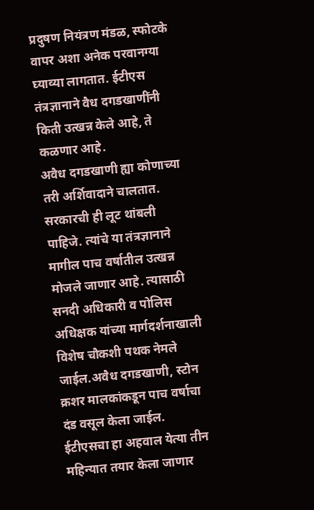प्रदुषण नियंत्रण मंडळ, स्फोटके वापर अशा अनेक परवानग्या घ्याव्या लागतात. ईटीएस तंत्रज्ञानाने वैध दगडखाणींनी किती उत्खन्न केले आहे, ते कळणार आहे.
अवैध दगडखाणी ह्या कोणाच्या तरी अर्शिवादाने चालतात. सरकारची ही लूट थांबली पाहिजे. त्यांचे या तंत्रज्ञानाने मागील पाच वर्षातील उत्खन्न मोजले जाणार आहे. त्यासाठी सनदी अधिकारी व पोलिस अधिक्षक यांच्या मार्गदर्शनाखाली विशेष चौकशी पथक नेमले जाईल.अवैध दगडखाणी, स्टोन क्रशर मालकांकडून पाच वर्षाचा दंड वसूल केला जाईल. ईटीएसचा हा अहवाल येत्या तीन महिन्यात तयार केला जाणार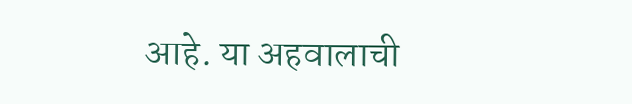आहे. या अहवालाची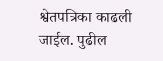श्वेतपत्रिका काढली जाईल. पुढील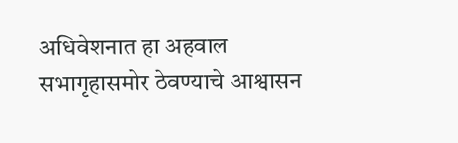अधिवेशनात हा अहवाल सभागृहासमोर ठेवण्याचे आश्वासन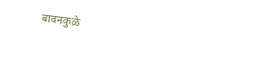बावनकुळे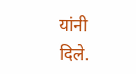यांनी दिले.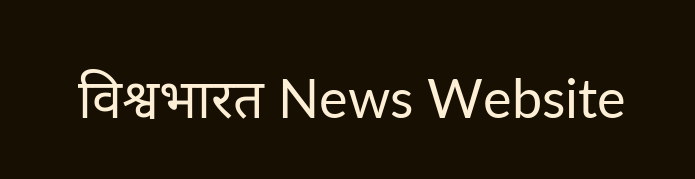विश्वभारत News Website